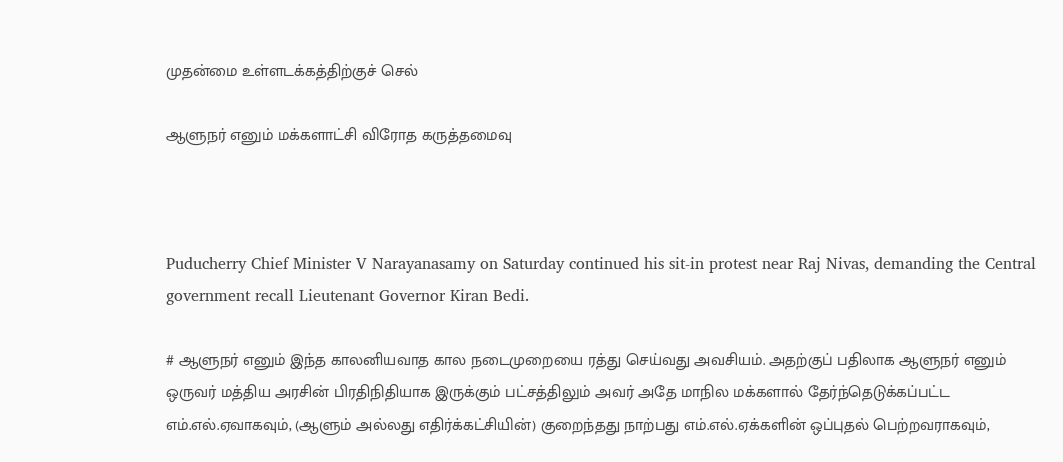முதன்மை உள்ளடக்கத்திற்குச் செல்

ஆளுநர் எனும் மக்களாட்சி விரோத கருத்தமைவு



Puducherry Chief Minister V Narayanasamy on Saturday continued his sit-in protest near Raj Nivas, demanding the Central government recall Lieutenant Governor Kiran Bedi.

# ஆளுநர் எனும் இந்த காலனியவாத கால நடைமுறையை ரத்து செய்வது அவசியம். அதற்குப் பதிலாக ஆளுநர் எனும் ஒருவர் மத்திய அரசின் பிரதிநிதியாக இருக்கும் பட்சத்திலும் அவர் அதே மாநில மக்களால் தேர்ந்தெடுக்கப்பட்ட எம்.எல்.ஏவாகவும், (ஆளும் அல்லது எதிர்க்கட்சியின்) குறைந்தது நாற்பது எம்.எல்.ஏக்களின் ஒப்புதல் பெற்றவராகவும்,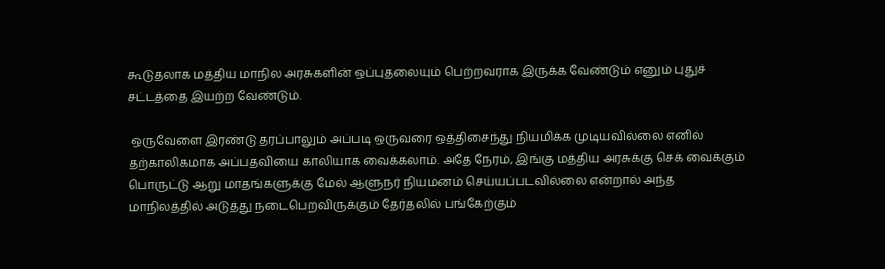கூடுதலாக மத்திய மாநில அரசுகளின் ஒப்புதலையும் பெற்றவராக இருக்க வேண்டும் எனும் புதுச் சட்டத்தை இயற்ற வேண்டும்.

 ஒருவேளை இரண்டு தரப்பாலும் அப்படி ஒருவரை ஒத்திசைந்து நியமிக்க முடியவில்லை எனில் தற்காலிகமாக அப்பதவியை காலியாக வைக்கலாம். அதே நேரம், இங்கு மத்திய அரசுக்கு செக் வைக்கும் பொருட்டு ஆறு மாதங்களுக்கு மேல் ஆளுநர் நியமனம் செய்யப்படவில்லை என்றால் அந்த மாநிலத்தில் அடுத்து நடைபெறவிருக்கும் தேர்தலில் பங்கேற்கும்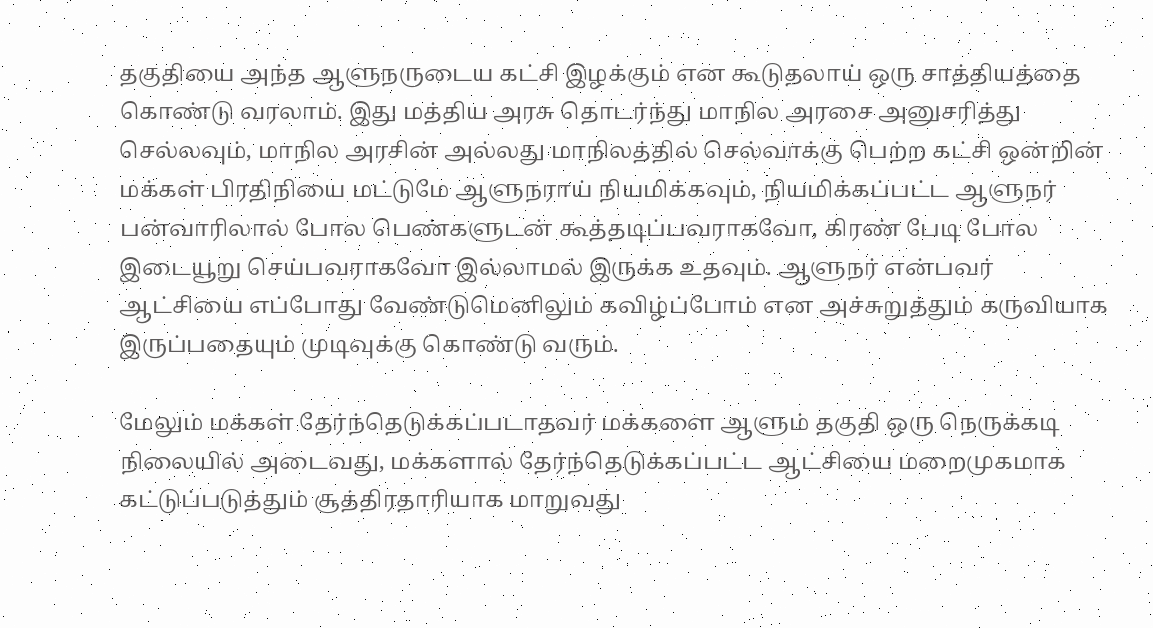தகுதியை அந்த ஆளுநருடைய கட்சி இழக்கும் என கூடுதலாய் ஒரு சாத்தியத்தை கொண்டு வரலாம். இது மத்திய அரசு தொடர்ந்து மாநில அரசை அனுசரித்து செல்லவும், மாநில அரசின் அல்லது மாநிலத்தில் செல்வாக்கு பெற்ற கட்சி ஒன்றின் மக்கள் பிரதிநியை மட்டுமே ஆளுநராய் நியமிக்கவும், நியமிக்கப்பட்ட ஆளுநர் பன்வாரிலால் போல பெண்களுடன் கூத்தடிப்பவராகவோ, கிரண் பேடி போல இடையூறு செய்பவராகவோ இல்லாமல் இருக்க உதவும். ஆளுநர் என்பவர் ஆட்சியை எப்போது வேண்டுமெனிலும் கவிழ்ப்போம் என அச்சுறுத்தும் கருவியாக இருப்பதையும் முடிவுக்கு கொண்டு வரும்.

மேலும் மக்கள் தேர்ந்தெடுக்கப்படாதவர் மக்களை ஆளும் தகுதி ஒரு நெருக்கடி நிலையில் அடைவது, மக்களால் தேர்ந்தெடுக்கப்பட்ட ஆட்சியை மறைமுகமாக கட்டுப்படுத்தும் சூத்திரதாரியாக மாறுவது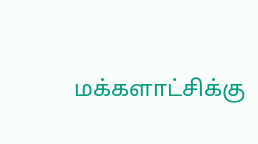மக்களாட்சிக்கு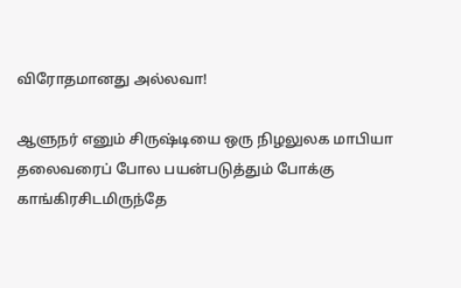விரோதமானது அல்லவா!

ஆளுநர் எனும் சிருஷ்டியை ஒரு நிழலுலக மாபியா தலைவரைப் போல பயன்படுத்தும் போக்கு காங்கிரசிடமிருந்தே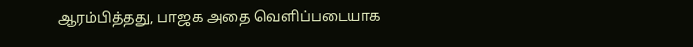ஆரம்பித்தது, பாஜக அதை வெளிப்படையாக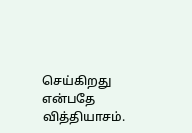செய்கிறது என்பதே வித்தியாசம்.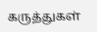கருத்துகள்